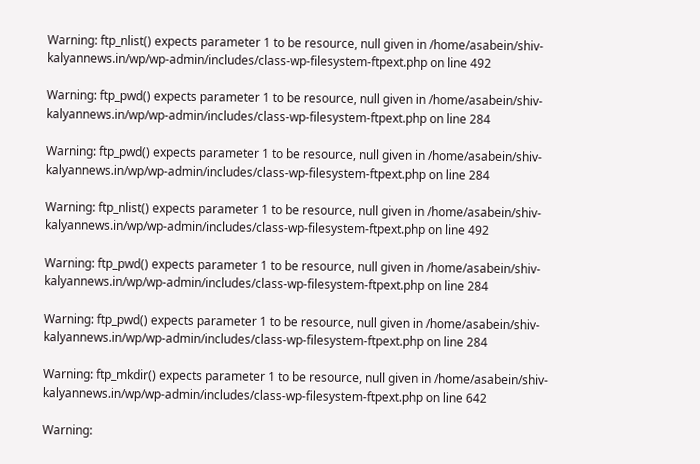Warning: ftp_nlist() expects parameter 1 to be resource, null given in /home/asabein/shiv-kalyannews.in/wp/wp-admin/includes/class-wp-filesystem-ftpext.php on line 492

Warning: ftp_pwd() expects parameter 1 to be resource, null given in /home/asabein/shiv-kalyannews.in/wp/wp-admin/includes/class-wp-filesystem-ftpext.php on line 284

Warning: ftp_pwd() expects parameter 1 to be resource, null given in /home/asabein/shiv-kalyannews.in/wp/wp-admin/includes/class-wp-filesystem-ftpext.php on line 284

Warning: ftp_nlist() expects parameter 1 to be resource, null given in /home/asabein/shiv-kalyannews.in/wp/wp-admin/includes/class-wp-filesystem-ftpext.php on line 492

Warning: ftp_pwd() expects parameter 1 to be resource, null given in /home/asabein/shiv-kalyannews.in/wp/wp-admin/includes/class-wp-filesystem-ftpext.php on line 284

Warning: ftp_pwd() expects parameter 1 to be resource, null given in /home/asabein/shiv-kalyannews.in/wp/wp-admin/includes/class-wp-filesystem-ftpext.php on line 284

Warning: ftp_mkdir() expects parameter 1 to be resource, null given in /home/asabein/shiv-kalyannews.in/wp/wp-admin/includes/class-wp-filesystem-ftpext.php on line 642

Warning: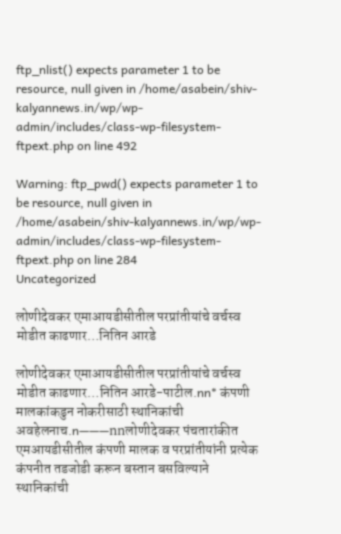ftp_nlist() expects parameter 1 to be resource, null given in /home/asabein/shiv-kalyannews.in/wp/wp-admin/includes/class-wp-filesystem-ftpext.php on line 492

Warning: ftp_pwd() expects parameter 1 to be resource, null given in /home/asabein/shiv-kalyannews.in/wp/wp-admin/includes/class-wp-filesystem-ftpext.php on line 284
Uncategorized

लोणीदेवकर एमाआयडीसीतील परप्रांतीयांचे वर्चस्व मोडीत काढणार…नितिन आरडे

लोणीदेवकर एमाआयडीसीतील परप्रांतीयांचे वर्चस्व मोडीत काढणार…नितिन आरडे-पाटील.nn* कंपणी मालकांकडुन नोकरीसाठी स्थानिकांची अवहेलनाच.n———nnलोणीदेवकर पंचतारांकीत एमआयडीसीतील कंपणी मालक व परप्रांतीयांनी प्रत्येक कंपनीत तडजोडी करून बस्तान बसविल्याने स्थानिकांची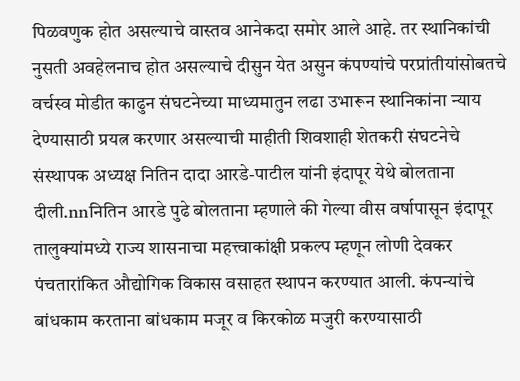पिळवणुक होत असल्याचे वास्तव आनेकदा समोर आले आहे. तर स्थानिकांची नुसती अवहेलनाच होत असल्याचे दीसुन येत असुन कंपण्यांचे परप्रांतीयांसोबतचे वर्चस्व मोडीत काढुन संघटनेच्या माध्यमातुन लढा उभारून स्थानिकांना न्याय देण्यासाठी प्रयत्न करणार असल्याची माहीती शिवशाही शेतकरी संघटनेचे संस्थापक अध्यक्ष नितिन दादा आरडे-पाटील यांनी इंदापूर येथे बोलताना दीली.nnनितिन आरडे पुढे बोलताना म्हणाले की गेल्या वीस वर्षापासून इंदापूर तालुक्यांमध्ये राज्य शासनाचा महत्त्वाकांक्षी प्रकल्प म्हणून लोणी देवकर पंचतारांकित औद्योगिक विकास वसाहत स्थापन करण्यात आली. कंपन्यांचे बांधकाम करताना बांधकाम मजूर व किरकोळ मजुरी करण्यासाठी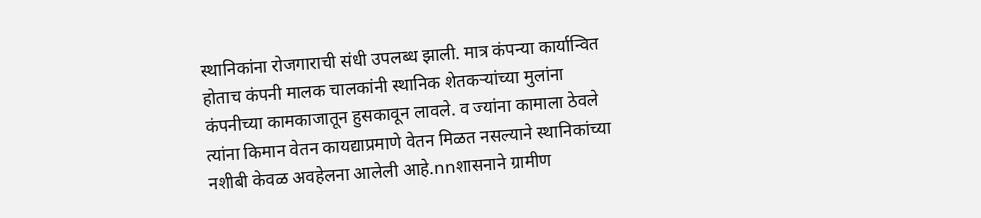स्थानिकांना रोजगाराची संधी उपलब्ध झाली. मात्र कंपन्या कार्यान्वित होताच कंपनी मालक चालकांनी स्थानिक शेतकऱ्यांच्या मुलांना कंपनीच्या कामकाजातून हुसकावून लावले. व ज्यांना कामाला ठेवले त्यांना किमान वेतन कायद्याप्रमाणे वेतन मिळत नसल्याने स्थानिकांच्या नशीबी केवळ अवहेलना आलेली आहे.nnशासनाने ग्रामीण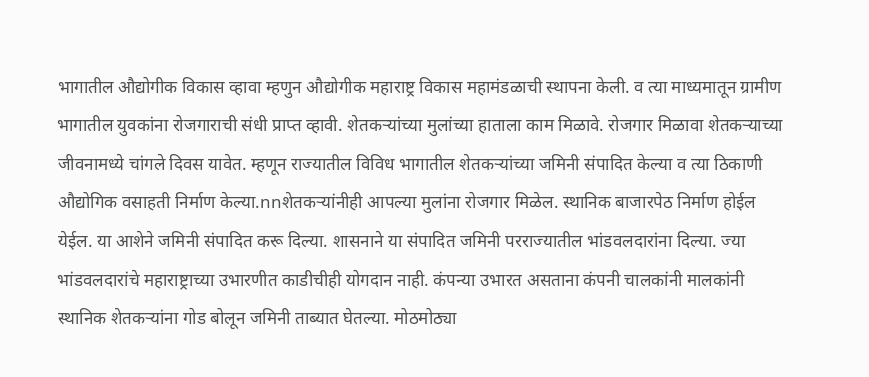भागातील औद्योगीक विकास व्हावा म्हणुन औद्योगीक महाराष्ट्र विकास महामंडळाची स्थापना केली. व त्या माध्यमातून ग्रामीण भागातील युवकांना रोजगाराची संधी प्राप्त व्हावी. शेतकऱ्यांच्या मुलांच्या हाताला काम मिळावे. रोजगार मिळावा शेतकऱ्याच्या जीवनामध्ये चांगले दिवस यावेत. म्हणून राज्यातील विविध भागातील शेतकऱ्यांच्या जमिनी संपादित केल्या व त्या ठिकाणी औद्योगिक वसाहती निर्माण केल्या.nnशेतकऱ्यांनीही आपल्या मुलांना रोजगार मिळेल. स्थानिक बाजारपेठ निर्माण होईल येईल. या आशेने जमिनी संपादित करू दिल्या. शासनाने या संपादित जमिनी परराज्यातील भांडवलदारांना दिल्या. ज्या भांडवलदारांचे महाराष्ट्राच्या उभारणीत काडीचीही योगदान नाही. कंपन्या उभारत असताना कंपनी चालकांनी मालकांनी स्थानिक शेतकऱ्यांना गोड बोलून जमिनी ताब्यात घेतल्या. मोठमोठ्या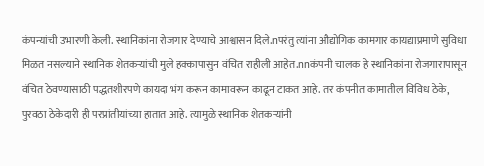कंपन्यांची उभारणी केली. स्थानिकांना रोजगार देण्याचे आश्वासन दिले.nपरंतु त्यांना औद्योगिक कामगार कायद्याप्रमाणे सुविधा मिळत नसल्याने स्थानिक शेतकर्‍यांची मुले हक्कापासुन वंचित राहीली आहेत.nnकंपनी चालक हे स्थानिकांना रोजगारापासून वंचित ठेवण्यासाठी पद्धतशीरपणे कायदा भंग करून कामावरून काढून टाकत आहे. तर कंपनीत कामातील विविध ठेके, पुरवठा ठेकेदारी ही परप्रांतीयांच्या हातात आहे. त्यामुळे स्थानिक शेतकऱ्यांनी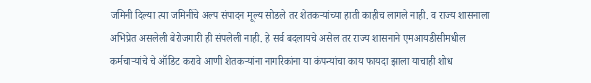जमिनी दिल्या त्या जमिनींचे अल्प संपादन मूल्य सोडले तर शेतकऱ्यांच्या हाती काहीच लागले नाही. व राज्य शासनाला अभिप्रेत असलेली बेरोजगारी ही संपलेली नाही. हे सर्व बदलायचे असेल तर राज्य शासनाने एमआयडीसीमधील कर्मचाऱ्यांचे चे ऑडिट करावे आणी शेतकऱ्यांना नागरिकांना या कंपन्यांचा काय फायदा झाला याचाही शोध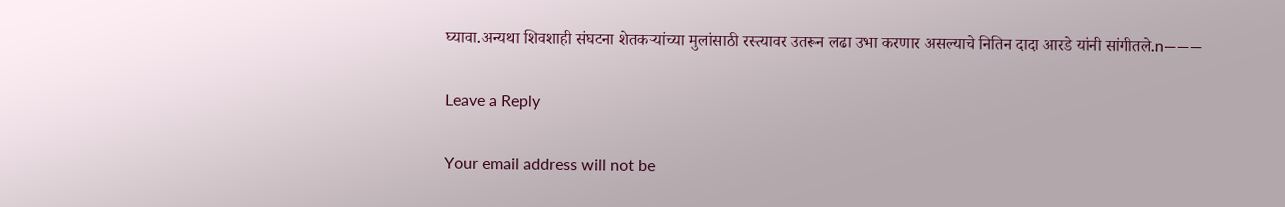घ्यावा.अन्यथा शिवशाही संघटना शेतकर्‍यांच्या मुलांसाठी रस्त्यावर उतरून लढा उभा करणार असल्याचे नितिन दादा आरडे यांनी सांगीतले.n———

Leave a Reply

Your email address will not be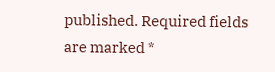published. Required fields are marked *